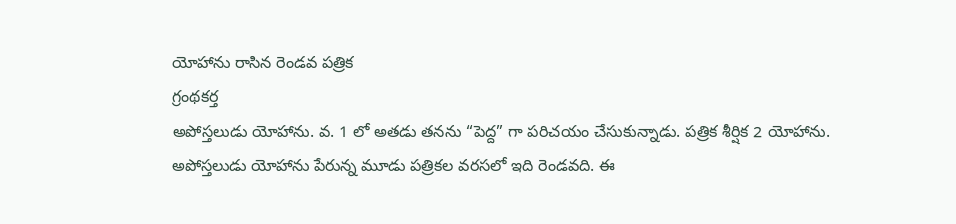యోహాను రాసిన రెండవ పత్రిక
గ్రంథకర్త
అపోస్తలుడు యోహాను. వ. 1 లో అతడు తనను “పెద్ద” గా పరిచయం చేసుకున్నాడు. పత్రిక శీర్షిక 2 యోహాను. అపోస్తలుడు యోహాను పేరున్న మూడు పత్రికల వరసలో ఇది రెండవది. ఈ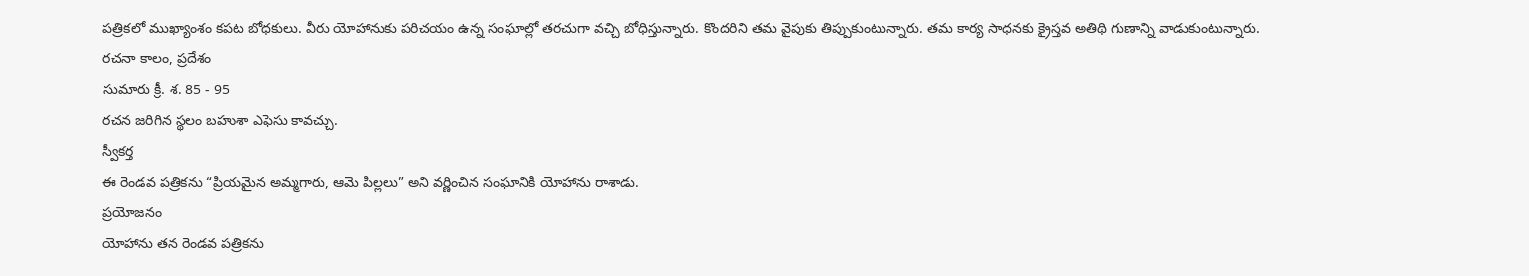పత్రికలో ముఖ్యాంశం కపట బోధకులు. వీరు యోహానుకు పరిచయం ఉన్న సంఘాల్లో తరచుగా వచ్చి బోధిస్తున్నారు. కొందరిని తమ వైపుకు తిప్పుకుంటున్నారు. తమ కార్య సాధనకు క్రైస్తవ అతిథి గుణాన్ని వాడుకుంటున్నారు.
రచనా కాలం, ప్రదేశం
సుమారు క్రీ. శ. 85 - 95
రచన జరిగిన స్థలం బహుశా ఎఫెసు కావచ్చు.
స్వీకర్త
ఈ రెండవ పత్రికను “ప్రియమైన అమ్మగారు, ఆమె పిల్లలు” అని వర్ణించిన సంఘానికి యోహాను రాశాడు.
ప్రయోజనం
యోహాను తన రెండవ పత్రికను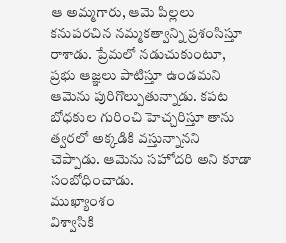ఆ అమ్మగారు, ఆమె పిల్లలు కనుపరచిన నమ్మకత్వాన్ని ప్రశంసిస్తూ రాశాడు. ప్రేమలో నడుచుకుంటూ, ప్రభు ఆజ్ఞలు పాటిస్తూ ఉండమని ఆమెను పురిగొల్పుతున్నాడు. కపట బోధకుల గురించి హెచ్చరిస్తూ తాను త్వరలో అక్కడికి వస్తున్నానని చెప్పాడు. ఆమెను సహోదరి అని కూడా సంబోధించాడు.
ముఖ్యాంశం
విశ్వాసికి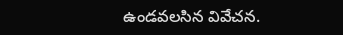ఉండవలసిన వివేచన.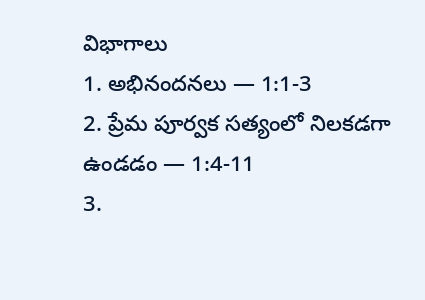విభాగాలు
1. అభినందనలు — 1:1-3
2. ప్రేమ పూర్వక సత్యంలో నిలకడగా ఉండడం — 1:4-11
3.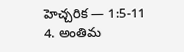హెచ్చరిక — 1:5-11
4. అంతిమ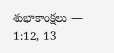శుభాకాంక్షలు — 1:12, 13